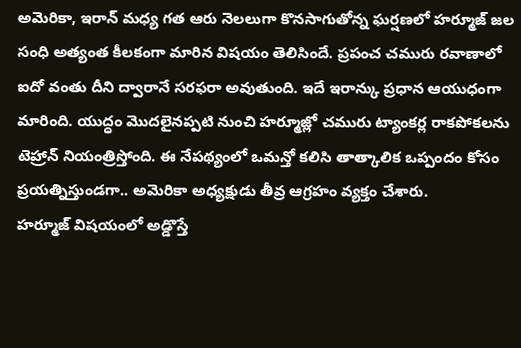అమెరికా, ఇరాన్ మధ్య గత ఆరు నెలలుగా కొనసాగుతోన్న ఘర్షణలో హర్మూజ్ జల సంధి అత్యంత కీలకంగా మారిన విషయం తెలిసిందే. ప్రపంచ చమురు రవాణాలో ఐదో వంతు దీని ద్వారానే సరఫరా అవుతుంది. ఇదే ఇరాన్కు ప్రధాన ఆయుధంగా మారింది. యుద్ధం మొదలైనప్పటి నుంచి హర్మూజ్లో చమురు ట్యాంకర్ల రాకపోకలను టెహ్రాన్ నియంత్రిస్తోంది. ఈ నేపథ్యంలో ఒమన్తో కలిసి తాత్కాలిక ఒప్పందం కోసం ప్రయత్నిస్తుండగా.. అమెరికా అధ్యక్షుడు తీవ్ర ఆగ్రహం వ్యక్తం చేశారు.
హర్మూజ్ విషయంలో అడ్డొస్తే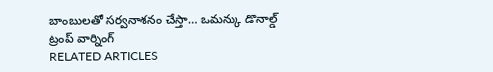బాంబులతో సర్వనాశనం చేస్తా… ఒమన్కు డొనాల్డ్ ట్రంప్ వార్నింగ్
RELATED ARTICLES